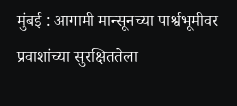मुंबई : आगामी मान्सूनच्या पार्श्वभूमीवर प्रवाशांच्या सुरक्षिततेला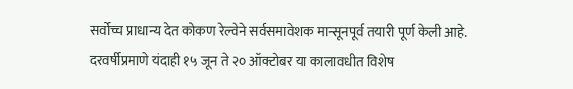सर्वोच्च प्राधान्य देत कोकण रेल्वेने सर्वसमावेशक मान्सूनपूर्व तयारी पूर्ण केली आहे. दरवर्षीप्रमाणे यंदाही १५ जून ते २० ऑक्टोबर या कालावधीत विशेष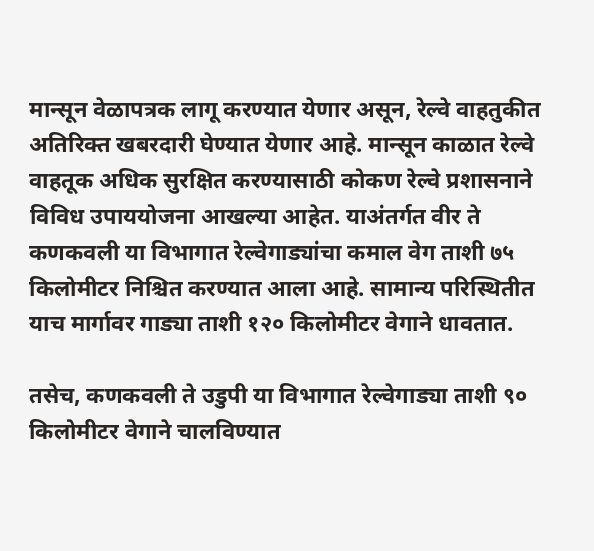मान्सून वेळापत्रक लागू करण्यात येणार असून, रेल्वे वाहतुकीत अतिरिक्त खबरदारी घेण्यात येणार आहे. मान्सून काळात रेल्वे वाहतूक अधिक सुरक्षित करण्यासाठी कोकण रेल्वे प्रशासनाने विविध उपाययोजना आखल्या आहेत. याअंतर्गत वीर ते कणकवली या विभागात रेल्वेगाड्यांचा कमाल वेग ताशी ७५ किलोमीटर निश्चित करण्यात आला आहे. सामान्य परिस्थितीत याच मार्गावर गाड्या ताशी १२० किलोमीटर वेगाने धावतात.

तसेच, कणकवली ते उडुपी या विभागात रेल्वेगाड्या ताशी ९० किलोमीटर वेगाने चालविण्यात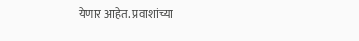येणार आहेत. प्रवाशांच्या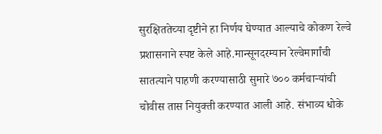सुरक्षिततेच्या दृष्टीने हा निर्णय घेण्यात आल्याचे कोकण रेल्वे प्रशासनाने स्पष्ट केले आहे.मान्सूनदरम्यान रेल्वेमार्गांची सातत्याने पाहणी करण्यासाठी सुमारे ७०० कर्मचाऱ्यांची चोवीस तास नियुक्ती करण्यात आली आहे. संभाव्य धोके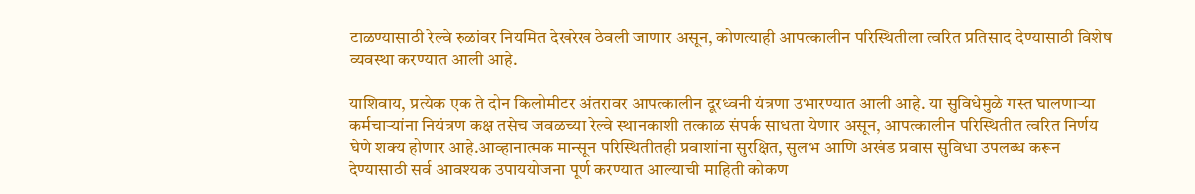टाळण्यासाठी रेल्वे रुळांवर नियमित देखरेख ठेवली जाणार असून, कोणत्याही आपत्कालीन परिस्थितीला त्वरित प्रतिसाद देण्यासाठी विशेष व्यवस्था करण्यात आली आहे.

याशिवाय, प्रत्येक एक ते दोन किलोमीटर अंतरावर आपत्कालीन दूरध्वनी यंत्रणा उभारण्यात आली आहे. या सुविधेमुळे गस्त घालणाऱ्या कर्मचाऱ्यांना नियंत्रण कक्ष तसेच जवळच्या रेल्वे स्थानकाशी तत्काळ संपर्क साधता येणार असून, आपत्कालीन परिस्थितीत त्वरित निर्णय घेणे शक्य होणार आहे.आव्हानात्मक मान्सून परिस्थितीतही प्रवाशांना सुरक्षित, सुलभ आणि अखंड प्रवास सुविधा उपलब्ध करून देण्यासाठी सर्व आवश्यक उपाययोजना पूर्ण करण्यात आल्याची माहिती कोकण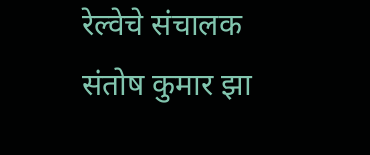रेल्वेचे संचालक संतोष कुमार झा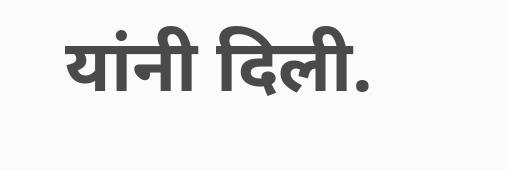यांनी दिली.